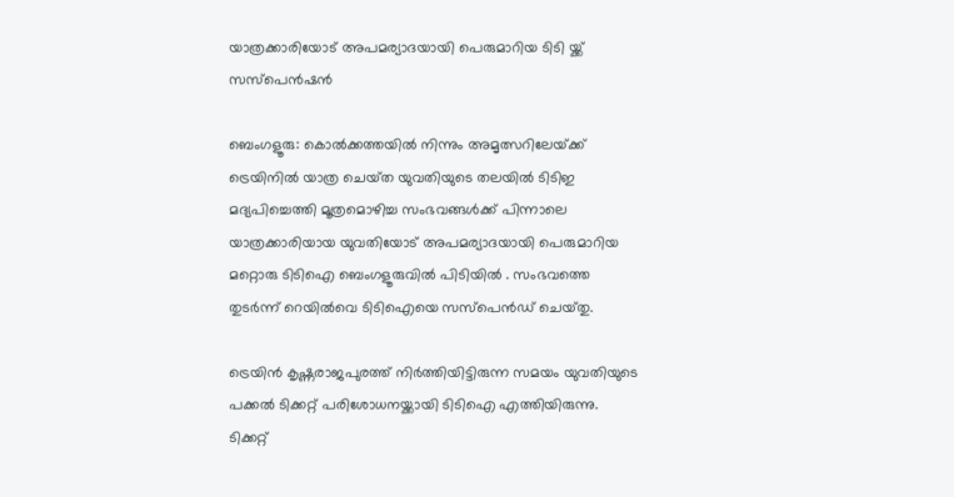യാത്രക്കാരിയോട് അപമര്യാദയായി പെരുമാറിയ ടിടി യ്ക്ക് സസ്പെൻഷൻ

ബെംഗളൂരു: കൊൽക്കത്തയിൽ നിന്നും അമൃത്സറിലേയ്‌ക്ക് ട്രെയിനിൽ യാത്ര ചെയ്‌ത യുവതിയുടെ തലയിൽ ടിടിഇ മദ്യപിച്ചെത്തി മൂത്രമൊഴിച്ച സംഭവങ്ങൾക്ക് പിന്നാലെ യാത്രക്കാരിയായ യുവതിയോട് അപമര്യാദയായി പെരുമാറിയ മറ്റൊരു ടിടിഐ ബെംഗളൂരുവിൽ പിടിയിൽ . സംഭവത്തെ തുടർന്ന് റെയിൽവെ ടിടിഐയെ സസ്‌പെൻഡ് ചെയ്‌തു.

ട്രെയിൻ കൃഷ്ണരാജപുരത്ത് നിർത്തിയിട്ടിരുന്ന സമയം യുവതിയുടെ പക്കൽ ടിക്കറ്റ് പരിശോധനയ്ക്കായി ടിടിഐ എത്തിയിരുന്നു. ടിക്കറ്റ്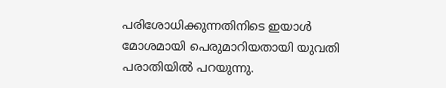പരിശോധിക്കുന്നതിനിടെ ഇയാൾ മോശമായി പെരുമാറിയതായി യുവതി പരാതിയിൽ പറയുന്നു.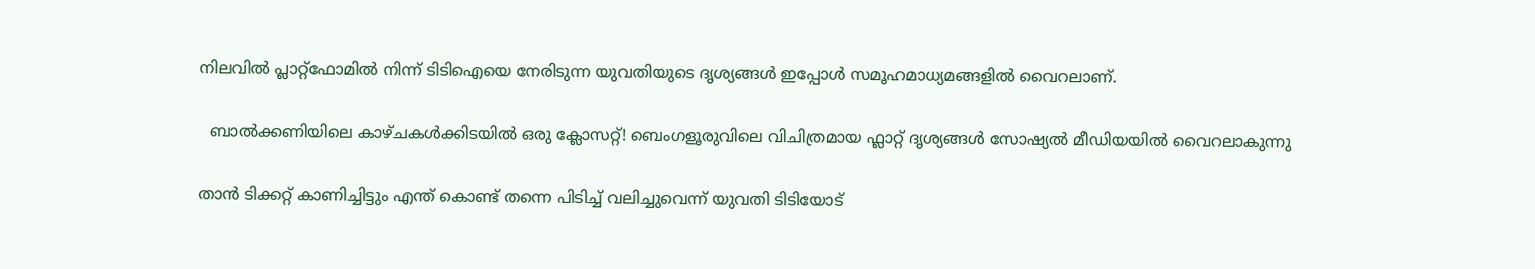നിലവിൽ പ്ലാറ്റ്ഫോമിൽ നിന്ന് ടിടിഐയെ നേരിടുന്ന യുവതിയുടെ ദൃശ്യങ്ങൾ ഇപ്പോൾ സമൂഹമാധ്യമങ്ങളിൽ വൈറലാണ്.

  ബാൽക്കണിയിലെ കാഴ്ചകൾക്കിടയിൽ ഒരു ക്ലോസറ്റ്! ബെംഗളൂരുവിലെ വിചിത്രമായ ഫ്ലാറ്റ് ദൃശ്യങ്ങൾ സോഷ്യൽ മീഡിയയിൽ വൈറലാകുന്നു

താൻ ടിക്കറ്റ് കാണിച്ചിട്ടും എന്ത് കൊണ്ട് തന്നെ പിടിച്ച് വലിച്ചുവെന്ന് യുവതി ടിടിയോട്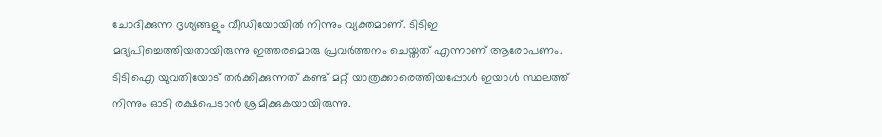ചോദിക്കുന്ന ദൃശ്യങ്ങളും വീഡിയോയിൽ നിന്നും വ്യക്തമാണ്. ടിടിഇ മദ്യപിച്ചെത്തിയതായിരുന്നു ഇത്തരമൊരു പ്രവർത്തനം ചെയ്തത് എന്നാണ് ആരോപണം. ടിടിഐ യുവതിയോട് തർക്കിക്കുന്നത് കണ്ട് മറ്റ് യാത്രക്കാരെത്തിയപ്പോൾ ഇയാൾ സ്ഥലത്ത് നിന്നും ഓടി രക്ഷപെടാൻ ശ്രമിക്കുകയായിരുന്നു.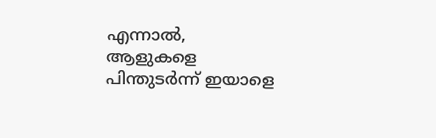എന്നാൽ, ആളുകളെ പിന്തുടർന്ന് ഇയാളെ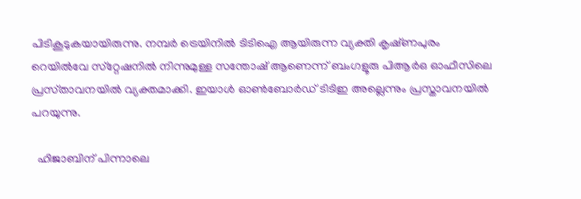പിടികൂടുകയായിരുന്നു. നമ്പർ ട്രെയിനിൽ ടിടിഐ ആയിരുന്ന വ്യക്തി കൃഷ്‌ണപുരം റെയിൽവേ സ്‌റ്റേഷനിൽ നിന്നുമുള്ള സന്തോഷ് ആണെന്ന് ബംഗളൂരു പിആർഒ ഓഫീസിലെ പ്രസ്‌താവനയിൽ വ്യക്തമാക്കി. ഇയാൾ ഓൺബോർഡ് ടിടിഇ അല്ലെന്നും പ്രസ്താവനയിൽ പറയുന്നു.

  ഹിജാബിന് പിന്നാലെ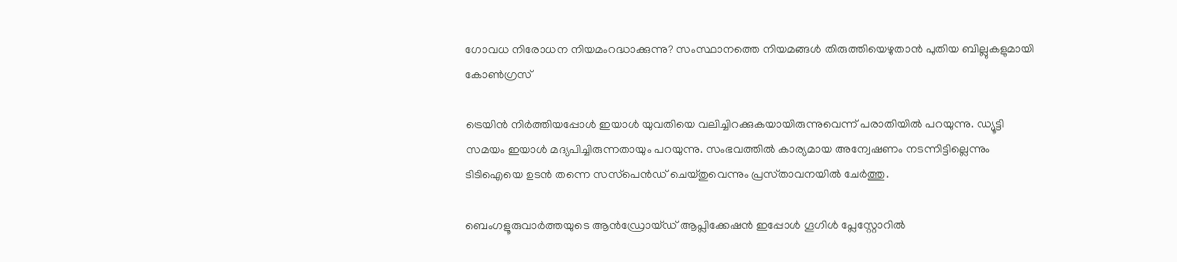ഗോവധ നിരോധന നിയമംറദ്ധാക്കുന്നു? സംസ്ഥാനത്തെ നിയമങ്ങൾ തിരുത്തിയെഴുതാൻ പുതിയ ബില്ലുകളുമായി കോൺഗ്രസ്

ട്രെയിൻ നിർത്തിയപ്പോൾ ഇയാൾ യുവതിയെ വലിച്ചിറക്കുകയായിരുന്നുവെന്ന് പരാതിയിൽ പറയുന്നു. ഡ്യൂട്ടി സമയം ഇയാൾ മദ്യപിച്ചിരുന്നതായും പറയുന്നു. സംഭവത്തിൽ കാര്യമായ അന്വേഷണം നടന്നിട്ടില്ലെന്നും ടിടിഐയെ ഉടൻ തന്നെ സസ്‌പെൻഡ് ചെയ്‌തുവെന്നും പ്രസ്‌താവനയിൽ ചേർത്തു.

ബെംഗളൂരുവാർത്തയുടെ ആൻഡ്രോയ്ഡ് ആപ്ലിക്കേഷൻ ഇപ്പോൾ ഗൂഗിൾ പ്ലേസ്റ്റോറിൽ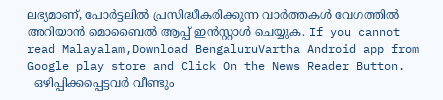ലഭ്യമാണ്, പോർട്ടലിൽ പ്രസിദ്ധീകരിക്കുന്ന വാർത്തകൾ വേഗത്തിൽ അറിയാൻ മൊബൈൽ ആപ്പ് ഇൻസ്റ്റാൾ ചെയ്യുക. If you cannot read Malayalam,Download BengaluruVartha Android app from Google play store and Click On the News Reader Button.
  ഒഴിപ്പിക്കപ്പെട്ടവർ വീണ്ടും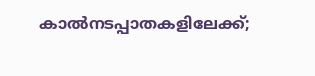കാൽനടപ്പാതകളിലേക്ക്;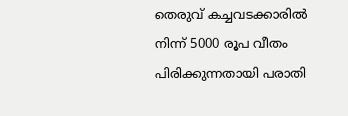തെരുവ് കച്ചവടക്കാരിൽ നിന്ന് 5000 രൂപ വീതം പിരിക്കുന്നതായി പരാതി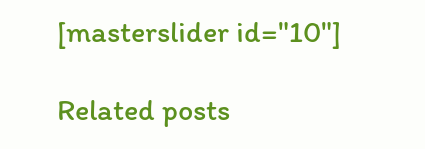[masterslider id="10"]

Related posts